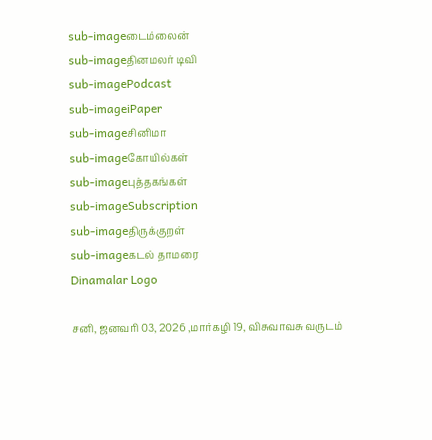sub-imageடைம்லைன்
sub-imageதினமலர் டிவி
sub-imagePodcast
sub-imageiPaper
sub-imageசினிமா
sub-imageகோயில்கள்
sub-imageபுத்தகங்கள்
sub-imageSubscription
sub-imageதிருக்குறள்
sub-imageகடல் தாமரை
Dinamalar Logo

சனி, ஜனவரி 03, 2026 ,மார்கழி 19, விசுவாவசு வருடம்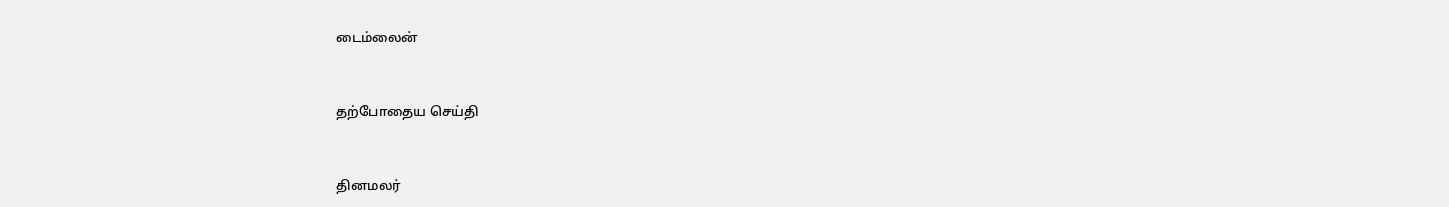டைம்லைன்


தற்போதைய செய்தி


தினமலர்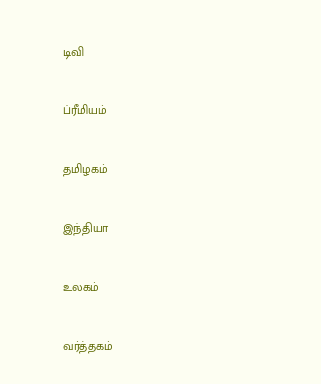டிவி


ப்ரீமியம்


தமிழகம்


இந்தியா


உலகம்


வர்த்தகம்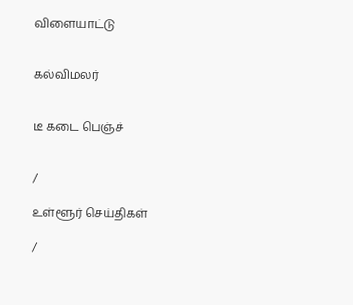விளையாட்டு


கல்விமலர்


டீ கடை பெஞ்ச்


/

உள்ளூர் செய்திகள்

/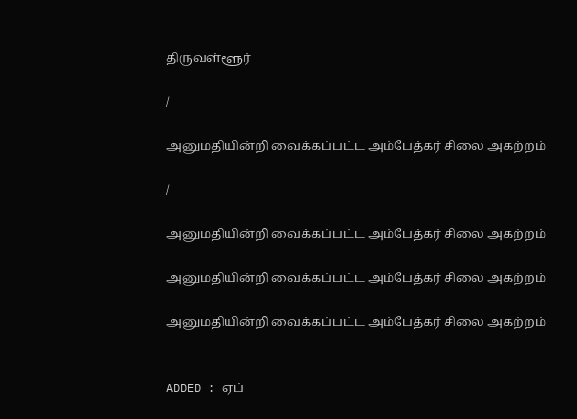திருவள்ளூர்

/

அனுமதியின்றி வைக்கப்பட்ட அம்பேத்கர் சிலை அகற்றம்

/

அனுமதியின்றி வைக்கப்பட்ட அம்பேத்கர் சிலை அகற்றம்

அனுமதியின்றி வைக்கப்பட்ட அம்பேத்கர் சிலை அகற்றம்

அனுமதியின்றி வைக்கப்பட்ட அம்பேத்கர் சிலை அகற்றம்


ADDED : ஏப்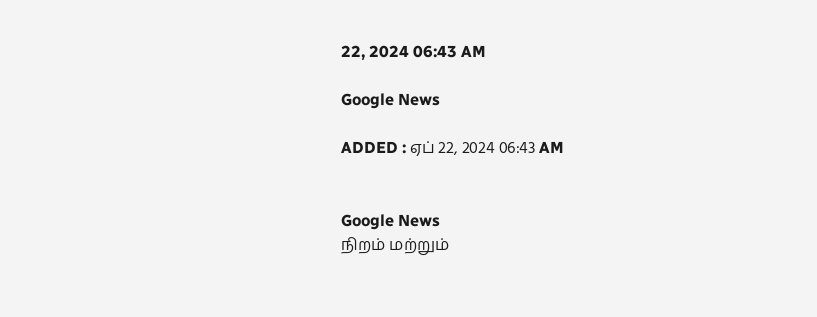22, 2024 06:43 AM

Google News

ADDED : ஏப் 22, 2024 06:43 AM


Google News
நிறம் மற்றும்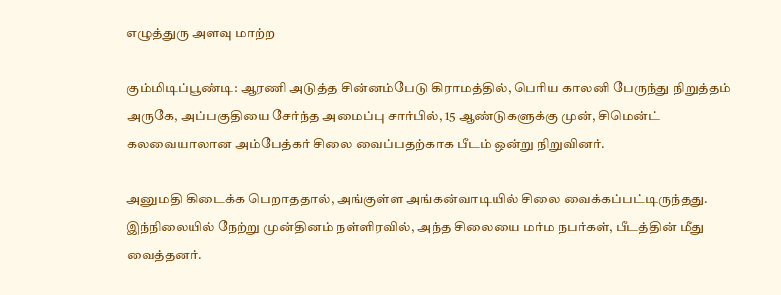எழுத்துரு அளவு மாற்ற

கும்மிடிப்பூண்டி: ஆரணி அடுத்த சின்னம்பேடு கிராமத்தில், பெரிய காலனி பேருந்து நிறுத்தம் அருகே, அப்பகுதியை சேர்ந்த அமைப்பு சார்பில், 15 ஆண்டுகளுக்கு முன், சிமென்ட் கலவையாலான அம்பேத்கர் சிலை வைப்பதற்காக பீடம் ஒன்று நிறுவினர்.

அனுமதி கிடைக்க பெறாததால், அங்குள்ள அங்கன்வாடியில் சிலை வைக்கப்பட்டிருந்தது. இந்நிலையில் நேற்று முன்தினம் நள்ளிரவில், அந்த சிலையை மர்ம நபர்கள், பீடத்தின் மீது வைத்தனர்.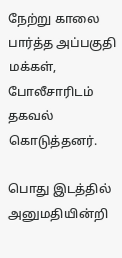நேற்று காலை பார்த்த அப்பகுதி மக்கள், போலீசாரிடம் தகவல் கொடுத்தனர்.

பொது இடத்தில் அனுமதியின்றி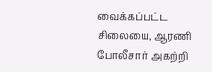வைக்கப்பட்ட சிலையை, ஆரணி போலீசார் அகற்றி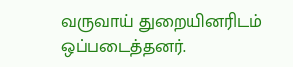வருவாய் துறையினரிடம் ஒப்படைத்தனர்.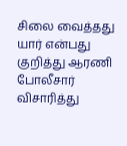சிலை வைத்தது யார் என்பது குறித்து ஆரணி போலீசார் விசாரித்து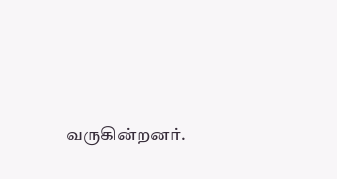வருகின்றனர்.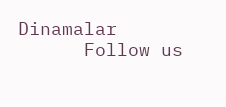Dinamalar
      Follow us